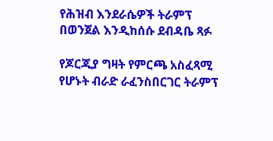የሕዝብ እንደራሴዎች ትራምፕ በወንጀል እንዲከሰሱ ደብዳቤ ጻፉ

የጆርጂያ ግዛት የምርጫ አስፈጻሚ የሆኑት ብራድ ራፈንስበርገር ትራምፕ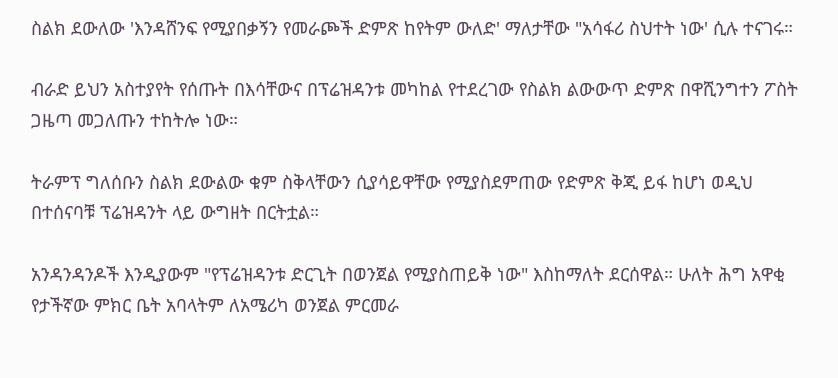ስልክ ደውለው 'እንዳሸንፍ የሚያበቃኝን የመራጮች ድምጽ ከየትም ውለድ' ማለታቸው "አሳፋሪ ስህተት ነው' ሲሉ ተናገሩ።

ብራድ ይህን አስተያየት የሰጡት በእሳቸውና በፕሬዝዳንቱ መካከል የተደረገው የስልክ ልውውጥ ድምጽ በዋሺንግተን ፖስት ጋዜጣ መጋለጡን ተከትሎ ነው።

ትራምፕ ግለሰቡን ስልክ ደውልው ቁም ስቅላቸውን ሲያሳይዋቸው የሚያስደምጠው የድምጽ ቅጂ ይፋ ከሆነ ወዲህ በተሰናባቹ ፕሬዝዳንት ላይ ውግዘት በርትቷል።

አንዳንዳንዶች እንዲያውም "የፕሬዝዳንቱ ድርጊት በወንጀል የሚያስጠይቅ ነው" እስከማለት ደርሰዋል። ሁለት ሕግ አዋቂ የታችኛው ምክር ቤት አባላትም ለአሜሪካ ወንጀል ምርመራ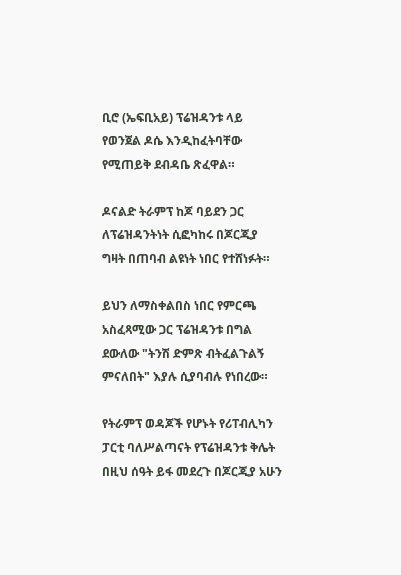ቢሮ (ኤፍቢአይ) ፕሬዝዳንቱ ላይ የወንጀል ዶሴ እንዲከፈትባቸው የሚጠይቅ ደብዳቤ ጽፈዋል።

ዶናልድ ትራምፕ ከጆ ባይደን ጋር ለፕሬዝዳንትነት ሲፎካከሩ በጆርጂያ ግዛት በጠባብ ልዩነት ነበር የተሸነፉት።

ይህን ለማስቀልበስ ነበር የምርጫ አስፈጻሚው ጋር ፕሬዝዳንቱ በግል ደውለው "ትንሽ ድምጽ ብትፈልጉልኝ ምናለበት" እያሉ ሲያባብሉ የነበረው።

የትራምፕ ወዳጆች የሆኑት የሪፐብሊካን ፓርቲ ባለሥልጣናት የፕሬዝዳንቱ ቅሌት በዚህ ሰዓት ይፋ መደረጉ በጆርጂያ አሁን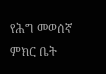የሕግ መወሰኛ ምክር ቤት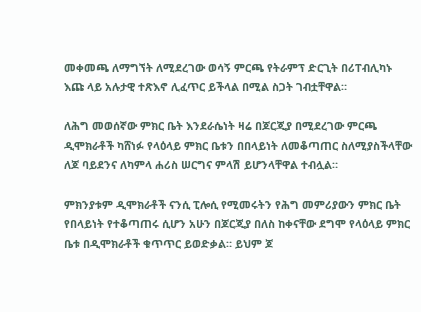መቀመጫ ለማግኘት ለሚደረገው ወሳኝ ምርጫ የትራምፕ ድርጊት በሪፐብሊካኑ እጩ ላይ አሉታዊ ተጽእኖ ሊፈጥር ይችላል በሚል ስጋት ገብቷቸዋል።

ለሕግ መወሰኛው ምክር ቤት እንደራሴነት ዛሬ በጆርጂያ በሚደረገው ምርጫ ዲሞክራቶች ካሸነፉ የላዕላይ ምክር ቤቱን በበላይነት ለመቆጣጠር ስለሚያስችላቸው ለጆ ባይደንና ለካምላ ሐሪስ ሠርግና ምላሽ ይሆንላቸዋል ተብሏል።

ምክንያቱም ዲሞክራቶች ናንሲ ፒሎሲ የሚመሩትን የሕግ መምሪያውን ምክር ቤት የበላይነት የተቆጣጠሩ ሲሆን አሁን በጆርጂያ በለስ ከቀናቸው ደግሞ የላዕላይ ምክር ቤቱ በዲሞክራቶች ቁጥጥር ይወድቃል። ይህም ጆ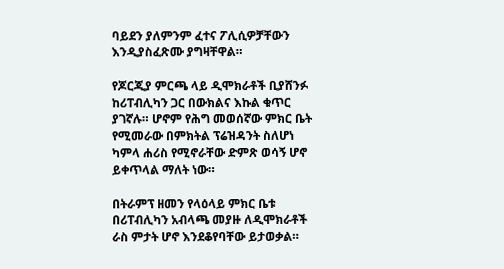ባይደን ያለምንም ፈተና ፖሊሲዎቻቸውን እንዲያስፈጽሙ ያግዛቸዋል።

የጆርጂያ ምርጫ ላይ ዲሞክራቶች ቢያሸንፉ ከሪፐብሊካን ጋር በውክልና እኩል ቁጥር ያገኛሉ። ሆኖም የሕግ መወሰኛው ምክር ቤት የሚመራው በምክትል ፕሬዝዳንት ስለሆነ ካምላ ሐሪስ የሚኖራቸው ድምጽ ወሳኝ ሆኖ ይቀጥላል ማለት ነው።

በትራምፕ ዘመን የላዕላይ ምክር ቤቱ በሪፐብሊካን አብላጫ መያዙ ለዲሞክራቶች ራስ ምታት ሆኖ እንደቆየባቸው ይታወቃል።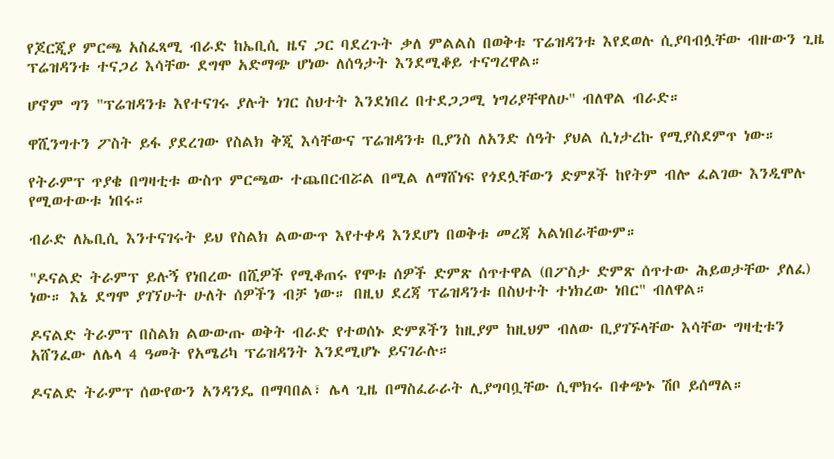የጆርጂያ ምርጫ አስፈጻሚ ብራድ ከኤቢሲ ዜና ጋር ባደረጉት ቃለ ምልልስ በወቅቱ ፕሬዝዳንቱ እየደወሉ ሲያባብሏቸው ብዙውን ጊዜ ፕሬዝዳንቱ ተናጋሪ እሳቸው ደግሞ አድማጭ ሆነው ለሰዓታት እንደሚቆይ ተናግረዋል።

ሆኖም ግን "ፕሬዝዳንቱ እየተናገሩ ያሉት ነገር ስህተት እንደነበረ በተደጋጋሚ ነግሪያቸዋለሁ" ብለዋል ብራድ።

ዋሺንግተን ፖስት ይፋ ያደረገው የስልክ ቅጂ እሳቸውና ፕሬዝዳንቱ ቢያንስ ለአንድ ሰዓት ያህል ሲነታረኩ የሚያስደምጥ ነው።

የትራምፕ ጥያቄ በግዛቲቱ ውስጥ ምርጫው ተጨበርብሯል በሚል ለማሸነፍ የጎደሏቸውን ድምጾች ከየትም ብሎ ፈልገው እንዲሞሉ የሚወተውቱ ነበሩ።

ብራድ ለኤቢሲ እንተናገሩት ይህ የስልክ ልውውጥ እየተቀዳ እንደሆነ በወቅቱ መረጃ አልነበራቸውም።

"ዶናልድ ትራምፕ ይሉኝ የነበረው በሺዎች የሚቆጠሩ የሞቱ ሰዎች ድምጽ ሰጥተዋል (በፖስታ ድምጽ ሰጥተው ሕይወታቸው ያለፈ) ነው። እኔ ደግሞ ያገኘሁት ሁለት ሰዎችን ብቻ ነው። በዚህ ደረጃ ፕሬዝዳንቱ በስህተት ተነክረው ነበር" ብለዋል።

ዶናልድ ትራምፕ በስልክ ልውውጡ ወቅት ብራድ የተወሰኑ ድምጾችን ከዚያም ከዚህም ብለው ቢያገኙላቸው እሳቸው ግዛቲቱን አሸንፈው ለሌላ 4 ዓመት የአሜሪካ ፕሬዝዳንት እንደሚሆኑ ይናገራሉ።

ዶናልድ ትራምፕ ሰውየውን አንዳንዴ በማባበል፣ ሌላ ጊዜ በማስፈራራት ሊያግባቧቸው ሲሞክሩ በቀጭኑ ሽቦ ይሰማል።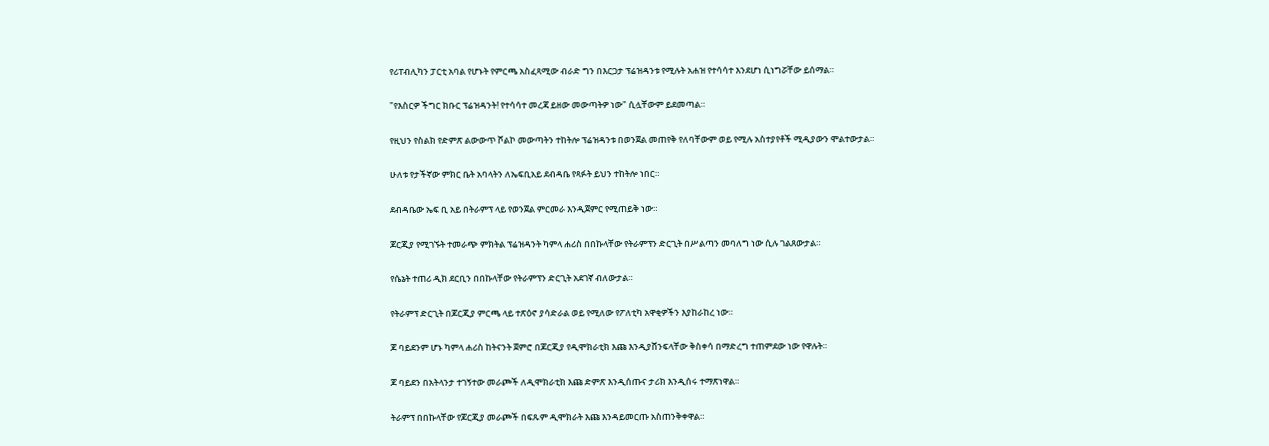የሪፐብሊካን ፓርቲ አባል የሆኑት የምርጫ አስፈጻሚው ብራድ ግን በእርጋታ ፕሬዝዳንቱ የሚሉት አሐዝ የተሳሳተ እንደሆነ ሲነግሯቸው ይሰማል።

"የእስርዎ ችግር ክቡር ፕሬዝዳንት! የተሳሳተ መረጃ ይዘው መውጣትዎ ነው" ሲሏቸውም ይደመጣል።

የዚህን የስልክ የድምጽ ልውውጥ ሾልኮ መውጣትን ተከትሎ ፕሬዝዳንቱ በወንጀል መጠየቅ የለባቸውም ወይ የሚሉ አስተያየቶች ሚዲያውን ሞልተውታል።

ሁለቱ የታችኛው ምክር ቤት አባላትን ለኤፍቢአይ ደብዳቤ የጻፉት ይህን ተከትሎ ነበር።

ደብዳቤው ኤፍ ቢ አይ በትራምፕ ላይ የወንጀል ምርመራ እንዲጀምር የሚጠይቅ ነው።

ጆርጂያ የሚገኙት ተመራጭ ምክትል ፕሬዝዳንት ካምላ ሐሪስ በበኩላቸው የትራምፕን ድርጊት በሥልጣን መባለግ ነው ሲሉ ገልጸውታል።

የሴኔት ተጠሪ ዲክ ደርቢን በበኩላቸው የትራምፕን ድርጊት አደገኛ ብለውታል።

የትራምፕ ድርጊት በጆርጂያ ምርጫ ላይ ተጽዕኖ ያሳድራል ወይ የሚለው የፖለቲካ አዋቂዎችን እያከራከረ ነው።

ጆ ባይደንም ሆኑ ካምላ ሐሪስ ከትናንት ጀምሮ በጆርጂያ የዲሞክራቲክ እጩ እንዲያሸንፍላቸው ቅስቀሳ በማድረግ ተጠምደው ነው የዋሉት።

ጆ ባይደን በአትላንታ ተገኝተው መራጮች ለዲሞክራቲክ እጩ ድምጽ እንዲሰጡና ታሪክ እንዲሰሩ ተማጽነዋል።

ትራምፕ በበኩላቸው የጆርጂያ መራጮች በፍጹም ዲሞክራት እጩ እንዳይመርጡ አስጠንቅቀዋል።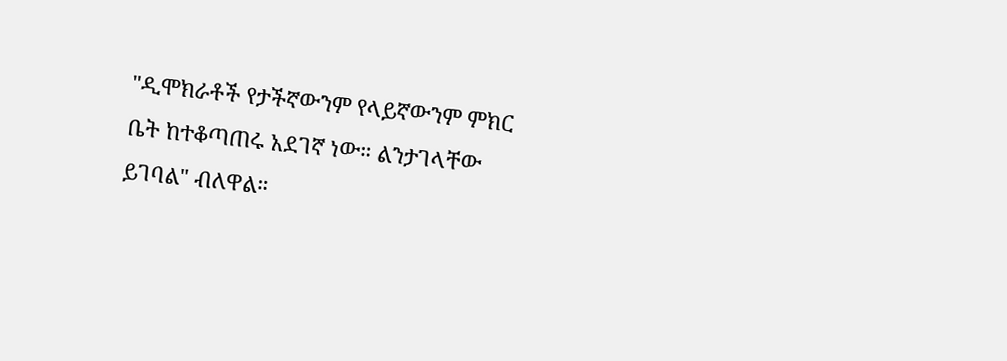"ዲሞክራቶች የታችኛውንም የላይኛውንም ምክር ቤት ከተቆጣጠሩ አደገኛ ነው። ልንታገላቸው ይገባል" ብለዋል።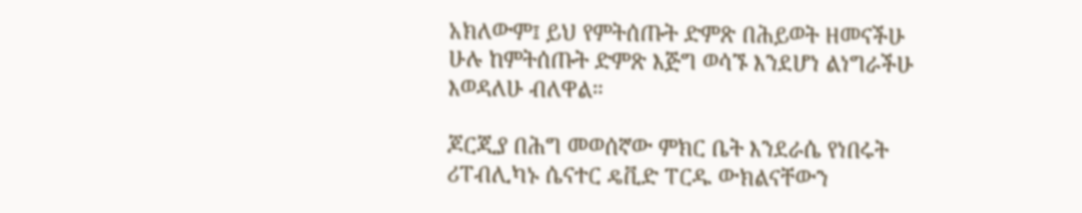አክለውም፤ ይህ የምትሰጡት ድምጽ በሕይወት ዘመናችሁ ሁሉ ከምትሰጡት ድምጽ እጅግ ወሳኙ እንደሆነ ልነግራችሁ እወዳለሁ ብለዋል።

ጆርጂያ በሕግ መወሰኛው ምክር ቤት እንደራሴ የነበሩት ሪፐብሊካኑ ሴናተር ዴቪድ ፐርዱ ውክልናቸውን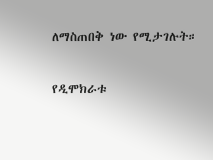ለማስጠበቅ ነው የሚታገሉት።

የዲሞክራቱ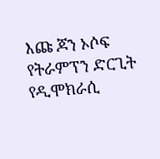እጩ ጆን ኦሶፍ የትራምፕን ድርጊት የዲሞክራሲ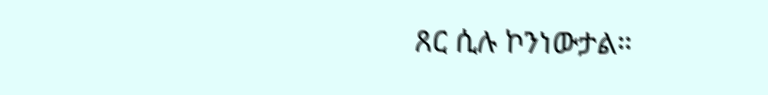ጸር ሲሉ ኮንነውታል።